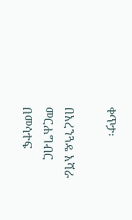ቀጥታ፡

በአረንጓዴ አሻራ መርሐግብር በመሳተፍ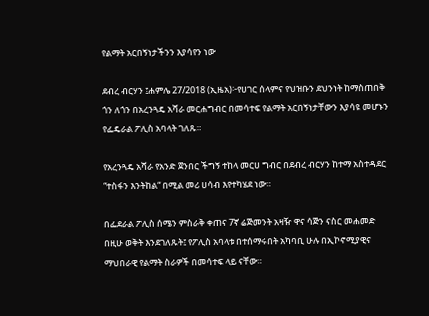የልማት አርበኝነታችንን እያሳየን ነው

ደብረ ብርሃን ፤ሐምሌ 27/2018 (ኢዜአ)፦የሀገር ሰላምና የህዝቡን ደህንነት ከማስጠበቅ ጎን ለጎን በአረንጓዴ አሻራ መርሐግብር በመሳተፍ የልማት አርበኝነታቸውን እያሳዩ መሆኑን የፌዴራል ፖሊስ አባላት ገለጹ።

የአረንጓዴ አሻራ የአንድ ጀንበር ችግኝ ተከላ መርሀ ግብር በደብረ ብርሃን ከተማ አስተዳደር “ተስፋን እንትከል“ በሚል መሪ ሀሳብ እየተካሄደ ነው።

በፌደራል ፖሊስ ሰሜን ምስራቅ ቀጠና 7ኛ ሬጅመንት አዛዥ ዋና ሳጅን ናስር መሐመድ በዚሁ ወቅት እንደገለጹት፤ የፖሊስ አባላቱ በተሰማሩበት አካባቢ ሁሉ በኢኮኖሚያዊና ማህበራዊ የልማት ስራዎች በመሳተፍ ላይ ናቸው።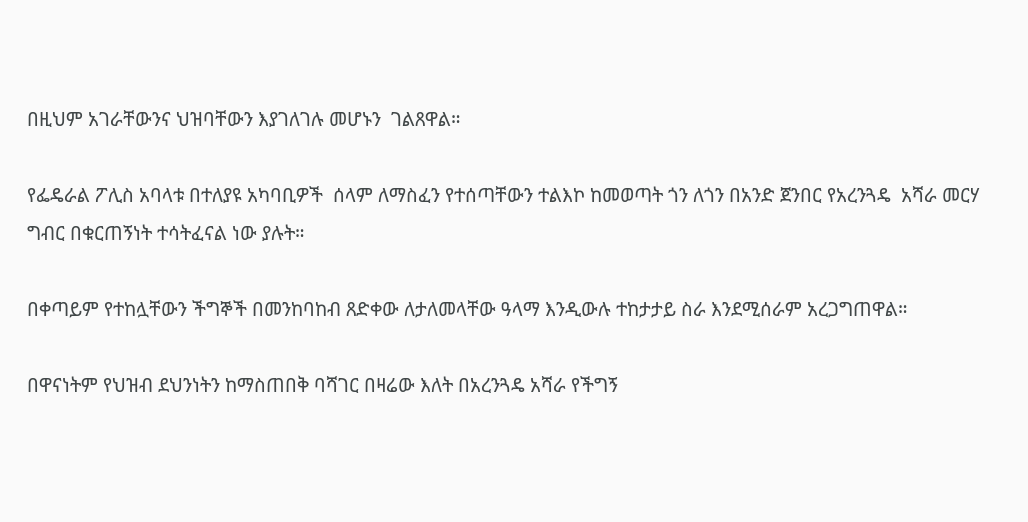በዚህም አገራቸውንና ህዝባቸውን እያገለገሉ መሆኑን  ገልጸዋል።

የፌዴራል ፖሊስ አባላቱ በተለያዩ አካባቢዎች  ሰላም ለማስፈን የተሰጣቸውን ተልእኮ ከመወጣት ጎን ለጎን በአንድ ጀንበር የአረንጓዴ  አሻራ መርሃ ግብር በቁርጠኝነት ተሳትፈናል ነው ያሉት።

በቀጣይም የተከሏቸውን ችግኞች በመንከባከብ ጸድቀው ለታለመላቸው ዓላማ እንዲውሉ ተከታታይ ስራ እንደሚሰራም አረጋግጠዋል።

በዋናነትም የህዝብ ደህንነትን ከማስጠበቅ ባሻገር በዛሬው እለት በአረንጓዴ አሻራ የችግኝ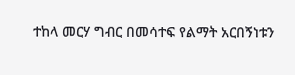ተከላ መርሃ ግብር በመሳተፍ የልማት አርበኝነቱን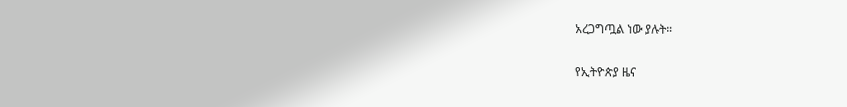አረጋግጧል ነው ያሉት።

የኢትዮጵያ ዜና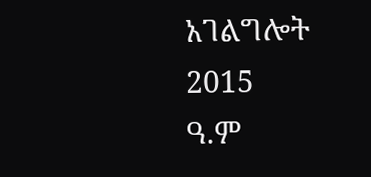አገልግሎት
2015
ዓ.ም